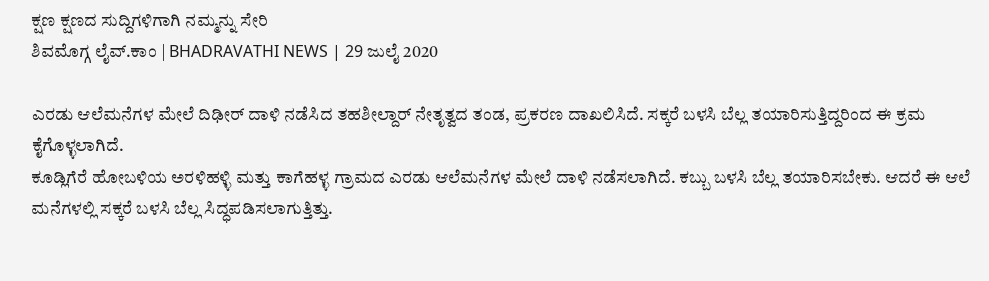ಕ್ಷಣ ಕ್ಷಣದ ಸುದ್ದಿಗಳಿಗಾಗಿ ನಮ್ಮನ್ನು ಸೇರಿ
ಶಿವಮೊಗ್ಗ ಲೈವ್.ಕಾಂ | BHADRAVATHI NEWS | 29 ಜುಲೈ 2020

ಎರಡು ಆಲೆಮನೆಗಳ ಮೇಲೆ ದಿಢೀರ್ ದಾಳಿ ನಡೆಸಿದ ತಹಶೀಲ್ದಾರ್ ನೇತೃತ್ವದ ತಂಡ, ಪ್ರಕರಣ ದಾಖಲಿಸಿದೆ. ಸಕ್ಕರೆ ಬಳಸಿ ಬೆಲ್ಲ ತಯಾರಿಸುತ್ತಿದ್ದರಿಂದ ಈ ಕ್ರಮ ಕೈಗೊಳ್ಳಲಾಗಿದೆ.
ಕೂಡ್ಲಿಗೆರೆ ಹೋಬಳಿಯ ಅರಳಿಹಳ್ಳಿ ಮತ್ತು ಕಾಗೆಹಳ್ಳ ಗ್ರಾಮದ ಎರಡು ಆಲೆಮನೆಗಳ ಮೇಲೆ ದಾಳಿ ನಡೆಸಲಾಗಿದೆ. ಕಬ್ಬು ಬಳಸಿ ಬೆಲ್ಲ ತಯಾರಿಸಬೇಕು. ಆದರೆ ಈ ಆಲೆ ಮನೆಗಳಲ್ಲಿ ಸಕ್ಕರೆ ಬಳಸಿ ಬೆಲ್ಲ ಸಿದ್ಧಪಡಿಸಲಾಗುತ್ತಿತ್ತು.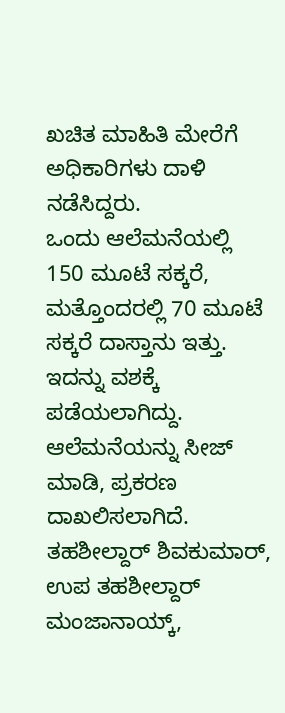ಖಚಿತ ಮಾಹಿತಿ ಮೇರೆಗೆ ಅಧಿಕಾರಿಗಳು ದಾಳಿ ನಡೆಸಿದ್ದರು.
ಒಂದು ಆಲೆಮನೆಯಲ್ಲಿ 150 ಮೂಟೆ ಸಕ್ಕರೆ, ಮತ್ತೊಂದರಲ್ಲಿ 70 ಮೂಟೆ ಸಕ್ಕರೆ ದಾಸ್ತಾನು ಇತ್ತು. ಇದನ್ನು ವಶಕ್ಕೆ ಪಡೆಯಲಾಗಿದ್ದು. ಆಲೆಮನೆಯನ್ನು ಸೀಜ್ ಮಾಡಿ, ಪ್ರಕರಣ ದಾಖಲಿಸಲಾಗಿದೆ.
ತಹಶೀಲ್ದಾರ್ ಶಿವಕುಮಾರ್, ಉಪ ತಹಶೀಲ್ದಾರ್ ಮಂಜಾನಾಯ್ಕ್,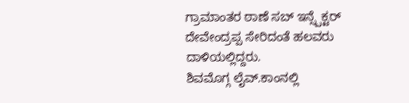ಗ್ರಾಮಾಂತರ ಠಾಣೆ ಸಬ್ ಇನ್ಸ್ಪೆಕ್ಟರ್ ದೇವೇಂದ್ರಪ್ಪ ಸೇರಿದಂತೆ ಹಲವರು ದಾಳಿಯಲ್ಲಿದ್ದರು.
ಶಿವಮೊಗ್ಗ ಲೈವ್.ಕಾಂನಲ್ಲಿ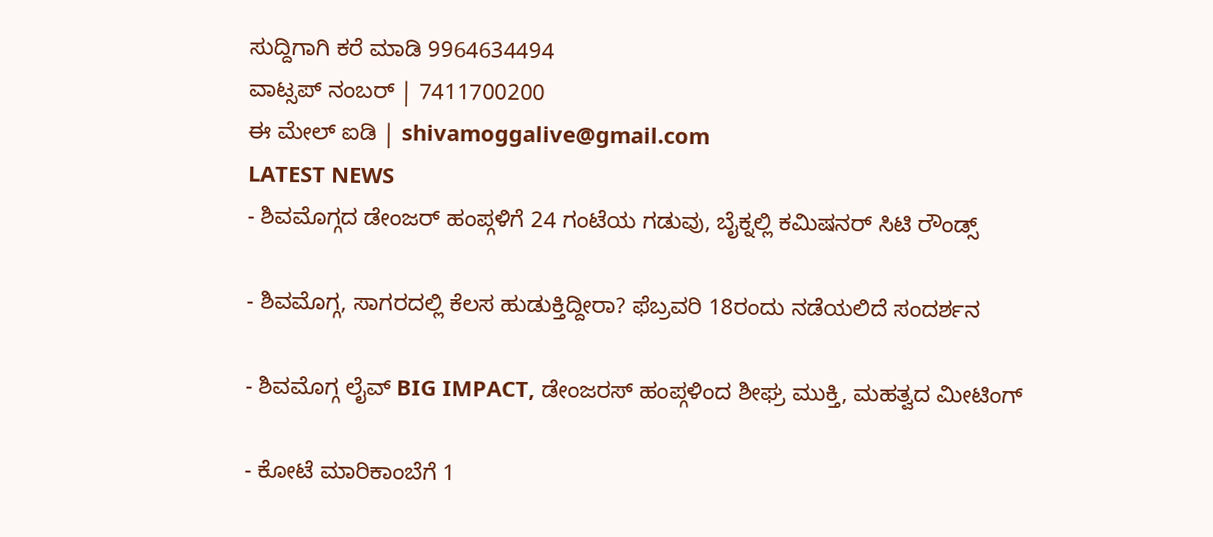ಸುದ್ದಿಗಾಗಿ ಕರೆ ಮಾಡಿ 9964634494
ವಾಟ್ಸಪ್ ನಂಬರ್ | 7411700200
ಈ ಮೇಲ್ ಐಡಿ | shivamoggalive@gmail.com
LATEST NEWS
- ಶಿವಮೊಗ್ಗದ ಡೇಂಜರ್ ಹಂಪ್ಗಳಿಗೆ 24 ಗಂಟೆಯ ಗಡುವು, ಬೈಕ್ನಲ್ಲಿ ಕಮಿಷನರ್ ಸಿಟಿ ರೌಂಡ್ಸ್

- ಶಿವಮೊಗ್ಗ, ಸಾಗರದಲ್ಲಿ ಕೆಲಸ ಹುಡುಕ್ತಿದ್ದೀರಾ? ಫೆಬ್ರವರಿ 18ರಂದು ನಡೆಯಲಿದೆ ಸಂದರ್ಶನ

- ಶಿವಮೊಗ್ಗ ಲೈವ್ BIG IMPACT, ಡೇಂಜರಸ್ ಹಂಪ್ಗಳಿಂದ ಶೀಘ್ರ ಮುಕ್ತಿ, ಮಹತ್ವದ ಮೀಟಿಂಗ್

- ಕೋಟೆ ಮಾರಿಕಾಂಬೆಗೆ 1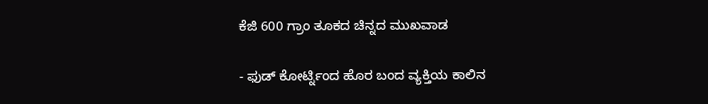ಕೆಜಿ 600 ಗ್ರಾಂ ತೂಕದ ಚಿನ್ನದ ಮುಖವಾಡ

- ಫುಡ್ ಕೋರ್ಟ್ನಿಂದ ಹೊರ ಬಂದ ವ್ಯಕ್ತಿಯ ಕಾಲಿನ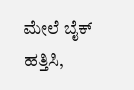ಮೇಲೆ ಬೈಕ್ ಹತ್ತಿಸಿ,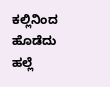ಕಲ್ಲಿನಿಂದ ಹೊಡೆದು ಹಲ್ಲೆ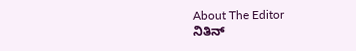About The Editor
ನಿತಿನ್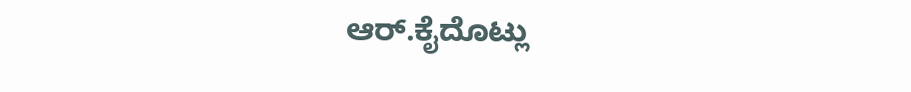ಆರ್.ಕೈದೊಟ್ಲು